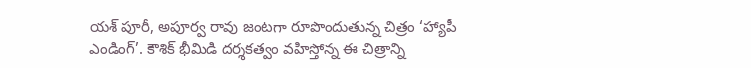యశ్ పూరీ, అపూర్వ రావు జంటగా రూపొందుతున్న చిత్రం ‘హ్యాపీ ఎండింగ్’. కౌశిక్ భీమిడి దర్శకత్వం వహిస్తోన్న ఈ చిత్రాన్ని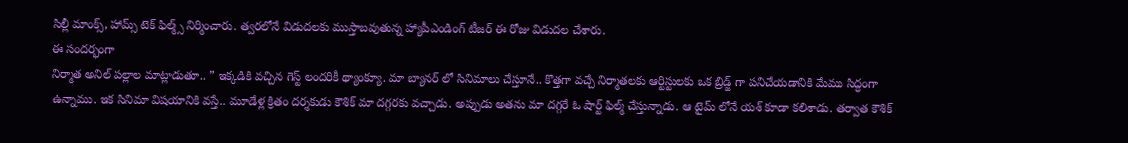సిల్లీ మాంక్స్, హామ్స్ టెక్ ఫిల్మ్స్ నిర్మించారు. త్వరలోనే విడుదలకు ముస్తాబవుతున్న హ్యాపీఎండింగ్ టీజర్ ఈ రోజు విడుదల చేశారు.
ఈ సందర్భంగా
నిర్మాత అనిల్ పల్లాల మాట్లాడుతూ.. ” ఇక్కడికి వచ్చిన గెస్ట్ లందరికీ థ్యాంక్యూ. మా బ్యానర్ లో సినిమాలు చేస్తూనే.. కొత్తగా వచ్చే నిర్మాతలకు ఆర్టిస్టులకు ఒక బ్రిడ్జ్ గా పనిచేయడానికి మేము సిద్ధంగా ఉన్నాము. ఇక సినిమా విషయానికి వస్తే.. మూడేళ్ల క్రితం దర్శకుడు కౌశిక్ మా దగ్గరకు వచ్చాడు. అప్పుడు అతను మా దగ్గరే ఓ షార్ట్ ఫిల్మ్ చేస్తున్నాడు. ఆ టైమ్ లోనే యశ్ కూడా కలిశాడు. తర్వాత కౌశిక్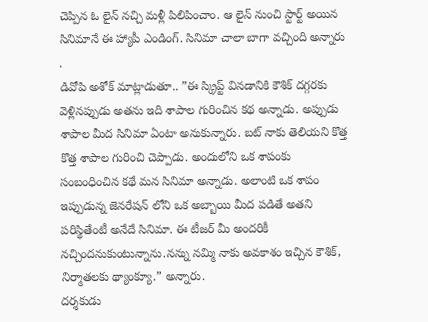చెప్పిన ఓ లైన్ నచ్చి మళ్లీ పిలిపించాం. ఆ లైన్ నుంచి స్టార్ట్ అయిన సినిమానే ఈ హ్యాపీ ఎండింగ్. సినిమా చాలా బాగా వచ్చింది అన్నారు .
డివోపి అశోక్ మాట్లాడుతూ.. ”ఈ స్క్రిప్ట్ వినడానికి కౌశిక్ దగ్గరకు వెళ్లినప్పుడు అతను ఇది శాపాల గురించిన కథ అన్నాడు. అప్పుడు శాపాల మీద సినిమా ఏంటా అనుకున్నారు. బట్ నాకు తెలియని కొత్త కొత్త శాపాల గురించి చెప్పాడు. అందులోని ఒక శాపంకు సంబంధించిన కథే మన సినిమా అన్నాడు. అలాంటి ఒక శాపం ఇప్పుడున్న జెనరేషన్ లోని ఒక అబ్బాయి మీద పడితే అతని పరిస్థితేంటీ అనేదే సినిమా. ఈ టీజర్ మీ అందరికీ నచ్చిందనుకుంటున్నాను.నన్ను నమ్మి నాకు అవకాశం ఇచ్చిన కౌశిక్, నిర్మాతలకు థ్యాంక్యూ.” అన్నారు.
దర్శకుడు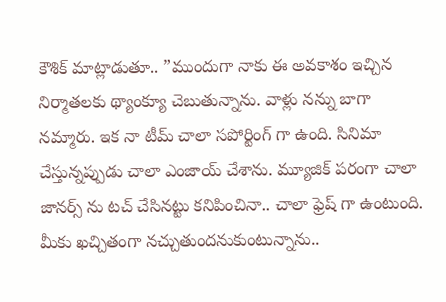కౌశిక్ మాట్లాడుతూ.. ”ముందుగా నాకు ఈ అవకాశం ఇచ్చిన నిర్మాతలకు థ్యాంక్యూ చెబుతున్నాను. వాళ్లు నన్ను బాగా నమ్మారు. ఇక నా టీమ్ చాలా సపోర్టింగ్ గా ఉంది. సినిమా చేస్తున్నప్పుడు చాలా ఎంజాయ్ చేశాను. మ్యూజిక్ పరంగా చాలా జానర్స్ ను టచ్ చేసినట్టు కనిపించినా.. చాలా ఫ్రెష్ గా ఉంటుంది. మీకు ఖచ్చితంగా నచ్చుతుందనుకుంటున్నాను..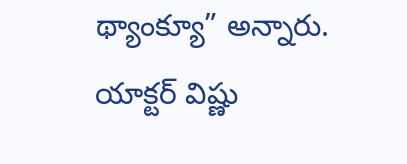థ్యాంక్యూ” అన్నారు.
యాక్టర్ విష్ణు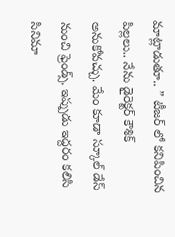మాట్లాడుతూ.. ” టీజర్ లో కనిపించిన పిల్లలు.. నేను డైరెక్టర్ కౌశిక్ అనుకోవచ్చు. మేం కూడా స్కూల్ డేస్ నుంచి ఫ్రెండ్స్. ఇప్పుడు ఇద్దరం కలిసి సినిమా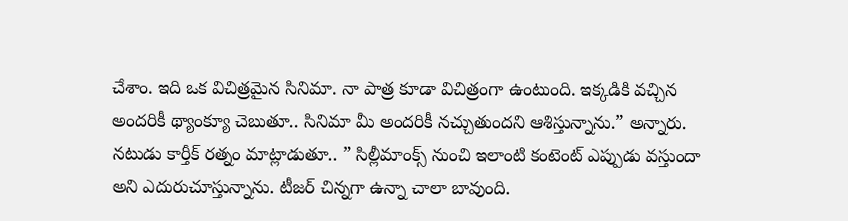చేశాం. ఇది ఒక విచిత్రమైన సినిమా. నా పాత్ర కూడా విచిత్రంగా ఉంటుంది. ఇక్కడికి వచ్చిన అందరికీ థ్యాంక్యూ చెబుతూ.. సినిమా మీ అందరికీ నచ్చుతుందని ఆశిస్తున్నాను.” అన్నారు.
నటుడు కార్తీక్ రత్నం మాట్లాడుతూ.. ” సిల్లీమాంక్స్ నుంచి ఇలాంటి కంటెంట్ ఎప్పుడు వస్తుందా అని ఎదురుచూస్తున్నాను. టీజర్ చిన్నగా ఉన్నా చాలా బావుంది.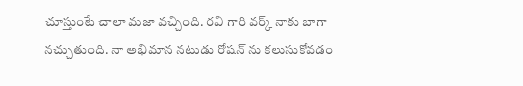చూస్తుంటే చాలా మజా వచ్చింది. రవి గారి వర్క్ నాకు బాగా నచ్చుతుంది. నా అభిమాన నటుడు రోషన్ ను కలుసుకోవడం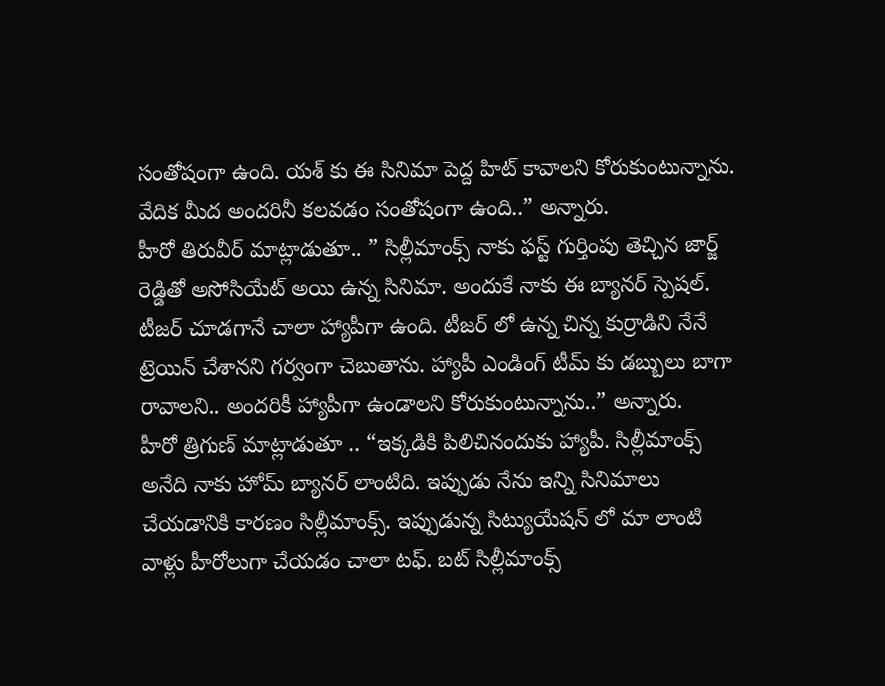సంతోషంగా ఉంది. యశ్ కు ఈ సినిమా పెద్ద హిట్ కావాలని కోరుకుంటున్నాను. వేదిక మీద అందరినీ కలవడం సంతోషంగా ఉంది..” అన్నారు.
హీరో తిరువీర్ మాట్లాడుతూ.. ” సిల్లీమాంక్స్ నాకు ఫస్ట్ గుర్తింపు తెచ్చిన జార్జ్ రెడ్డితో అసోసియేట్ అయి ఉన్న సినిమా. అందుకే నాకు ఈ బ్యానర్ స్పెషల్. టీజర్ చూడగానే చాలా హ్యాపీగా ఉంది. టీజర్ లో ఉన్న చిన్న కుర్రాడిని నేనే ట్రెయిన్ చేశానని గర్వంగా చెబుతాను. హ్యాపీ ఎండింగ్ టీమ్ కు డబ్బులు బాగా రావాలని.. అందరికీ హ్యాపీగా ఉండాలని కోరుకుంటున్నాను..” అన్నారు.
హీరో త్రిగుణ్ మాట్లాడుతూ .. “ఇక్కడికి పిలిచినందుకు హ్యాపీ. సిల్లీమాంక్స్ అనేది నాకు హోమ్ బ్యానర్ లాంటిది. ఇప్పుడు నేను ఇన్ని సినిమాలు చేయడానికి కారణం సిల్లీమాంక్స్. ఇప్పుడున్న సిట్యుయేషన్ లో మా లాంటి వాళ్లు హీరోలుగా చేయడం చాలా టఫ్. బట్ సిల్లీమాంక్స్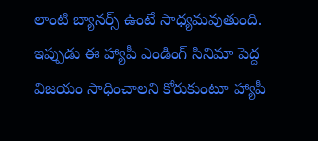లాంటి బ్యానర్స్ ఉంటే సాధ్యమవుతుంది. ఇప్పుడు ఈ హ్యాపీ ఎండింగ్ సినిమా పెద్ద విజయం సాధించాలని కోరుకుంటూ హ్యాపీ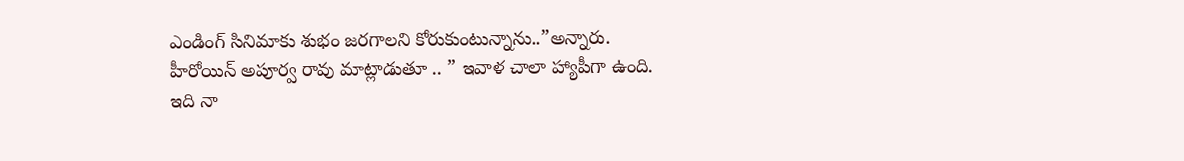ఎండింగ్ సినిమాకు శుభం జరగాలని కోరుకుంటున్నాను..”అన్నారు.
హీరోయిన్ అపూర్వ రావు మాట్లాడుతూ .. ” ఇవాళ చాలా హ్యాపీగా ఉంది. ఇది నా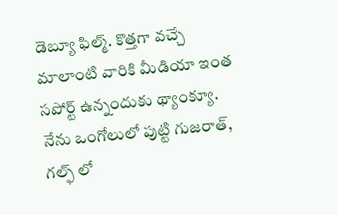డెబ్యూ ఫిల్మ్. కొత్తగా వచ్చే మాలాంటి వారికి మీడియా ఇంత సపోర్ట్ ఉన్నందుకు థ్యాంక్యూ. నేను ఒంగోలులో పుట్టి గుజరాత్, గల్ఫ్ లో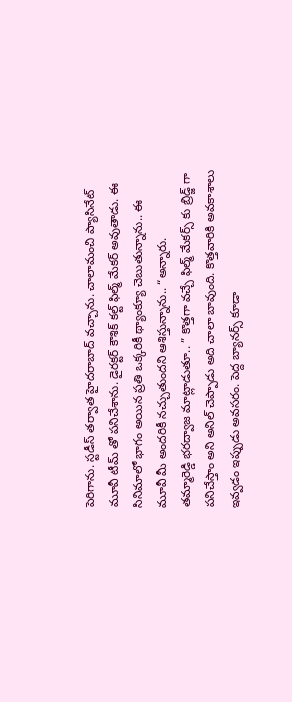పెరిగాను. స్టడీస్ తర్వాత హైదరాబాద్ వచ్చాను. చాలామంచి ప్యాసినేట్ మూవీ టీమ్ తో పనిచేశాను. డైరక్టర్ కౌశిక్ కల్ట్ ఫిల్మ్ మేకర్ అవుతాడు. ఈ సినిమాలో భాగం అయిన ప్రతి ఒక్కరికీ థ్యాంక్యూ చెబుతున్నాను.. ఈ మూవీ మీ అందరికీ నచ్చుతుందని ఆశిస్తున్నాను.. “అన్నారు.
తమ్మారెడ్డి భరద్వాజ మాట్లాడుతూ.. ” కొత్తగా వచ్చే ఫిల్మ్ మేకర్స్ కు బ్రిడ్జ్ గా పనిచేస్తాం అని అనిల్ చెప్పాడు అది చాలా బావుంది. కొత్తవారికి అవకాశాలు ఇవ్వడం ఇప్పుడు అవసరం. పెద్ద బ్యానర్స్ కూడా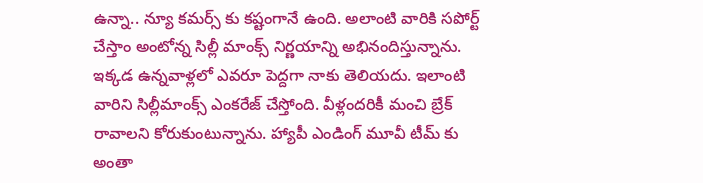ఉన్నా.. న్యూ కమర్స్ కు కష్టంగానే ఉంది. అలాంటి వారికి సపోర్ట్ చేస్తాం అంటోన్న సిల్లీ మాంక్స్ నిర్ణయాన్ని అభినందిస్తున్నాను. ఇక్కడ ఉన్నవాళ్లలో ఎవరూ పెద్దగా నాకు తెలియదు. ఇలాంటి వారిని సిల్లీమాంక్స్ ఎంకరేజ్ చేస్తోంది. వీళ్లందరికీ మంచి బ్రేక్ రావాలని కోరుకుంటున్నాను. హ్యాపీ ఎండింగ్ మూవీ టీమ్ కు అంతా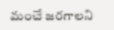మంచే జరగాలని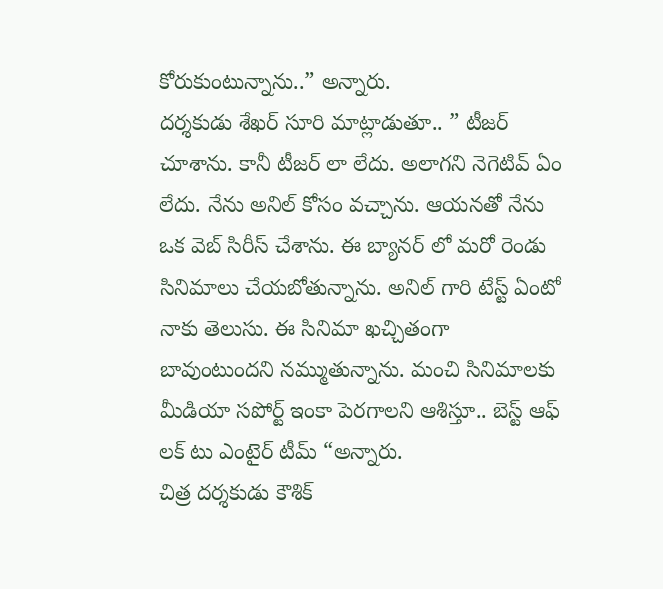కోరుకుంటున్నాను..” అన్నారు.
దర్శకుడు శేఖర్ సూరి మాట్లాడుతూ.. ” టీజర్ చూశాను. కానీ టీజర్ లా లేదు. అలాగని నెగెటివ్ ఏం లేదు. నేను అనిల్ కోసం వచ్చాను. ఆయనతో నేను ఒక వెబ్ సిరీస్ చేశాను. ఈ బ్యానర్ లో మరో రెండు సినిమాలు చేయబోతున్నాను. అనిల్ గారి టేస్ట్ ఏంటో నాకు తెలుసు. ఈ సినిమా ఖచ్చితంగా బావుంటుందని నమ్ముతున్నాను. మంచి సినిమాలకు మీడియా సపోర్ట్ ఇంకా పెరగాలని ఆశిస్తూ.. బెస్ట్ ఆఫ్ లక్ టు ఎంటైర్ టీమ్ “అన్నారు.
చిత్ర దర్శకుడు కౌశిక్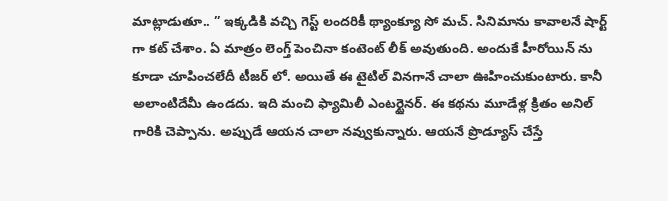మాట్లాడుతూ.. ” ఇక్కడికి వచ్చి గెస్ట్ లందరికీ థ్యాంక్యూ సో మచ్. సినిమాను కావాలనే షార్ట్ గా కట్ చేశాం. ఏ మాత్రం లెంగ్త్ పెంచినా కంటెంట్ లీక్ అవుతుంది. అందుకే హీరోయిన్ ను కూడా చూపించలేదీ టీజర్ లో. అయితే ఈ టైటిల్ వినగానే చాలా ఊహించుకుంటారు. కానీ అలాంటిదేమీ ఉండదు. ఇది మంచి ఫ్యామిలీ ఎంటర్టైనర్. ఈ కథను మూడేళ్ల క్రితం అనిల్ గారికి చెప్పాను. అప్పుడే ఆయన చాలా నవ్వుకున్నారు. ఆయనే ప్రొడ్యూస్ చేస్తే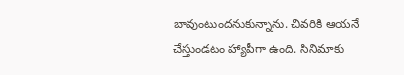బావుంటుందనుకున్నాను. చివరికి ఆయనే చేస్తుండటం హ్యాపీగా ఉంది. సినిమాకు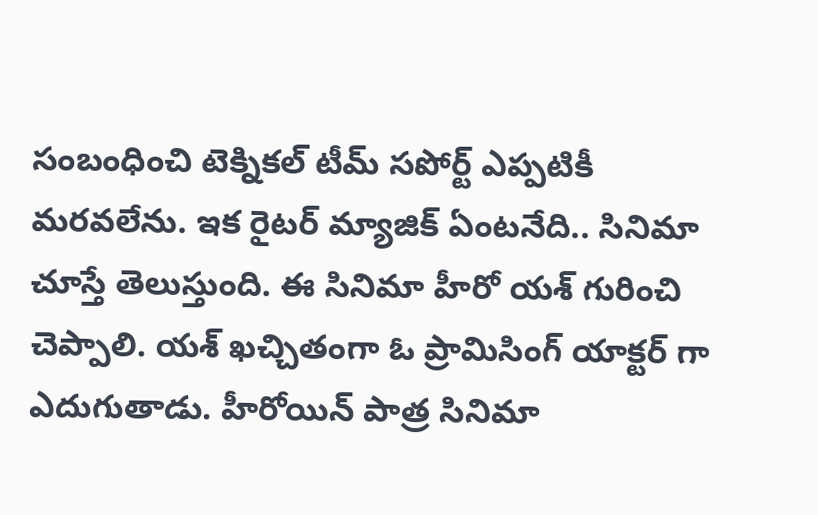సంబంధించి టెక్నికల్ టీమ్ సపోర్ట్ ఎప్పటికీ మరవలేను. ఇక రైటర్ మ్యాజిక్ ఏంటనేది.. సినిమా చూస్తే తెలుస్తుంది. ఈ సినిమా హీరో యశ్ గురించి చెప్పాలి. యశ్ ఖచ్చితంగా ఓ ప్రామిసింగ్ యాక్టర్ గా ఎదుగుతాడు. హీరోయిన్ పాత్ర సినిమా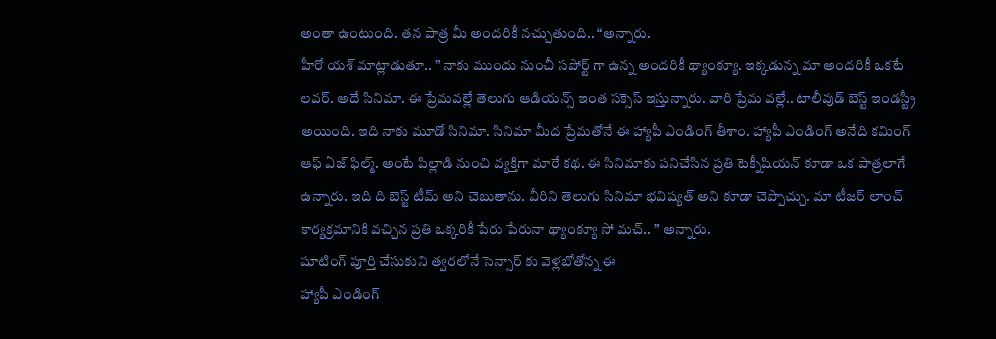అంతా ఉంటుంది. తన పాత్ర మీ అందరికీ నచ్చుతుంది.. “అన్నారు.
హీరో యశ్ మాట్లాడుతూ.. ” నాకు ముందు నుంచీ సపోర్ట్ గా ఉన్న అందరికీ థ్యాంక్యూ. ఇక్కడున్న మా అందరికీ ఒకటే లవర్. అదే సినిమా. ఈ ప్రేమవల్లే తెలుగు ఆడియన్స్ ఇంత సక్సెస్ ఇస్తున్నారు. వారి ప్రేమ వల్లే.. టాలీవుడ్ బెస్ట్ ఇండస్ట్రీ అయింది. ఇది నాకు మూడో సినిమా. సినిమా మీద ప్రేమతోనే ఈ హ్యాపీ ఎండింగ్ తీశాం. హ్యాపీ ఎండింగ్ అనేది కమింగ్ ఆఫ్ ఏజ్ ఫిల్మ్. అంటే పిల్లాడి నుంచి వ్యక్తిగా మారే కథ. ఈ సినిమాకు పనిచేసిన ప్రతి టెక్నీషియన్ కూడా ఒక పాత్రలాగే ఉన్నారు. ఇది ది బెస్ట్ టీమ్ అని చెబుతాను. వీరిని తెలుగు సినిమా భవిష్యత్ అని కూడా చెప్పొచ్చు. మా టీజర్ లాంచ్ కార్యక్రమానికి వచ్చిన ప్రతి ఒక్కరికీ పేరు పేరునా థ్యాంక్యూ సో మచ్.. ” అన్నారు.
షూటింగ్ పూర్తి చేసుకుని త్వరలోనే సెన్సార్ కు వెళ్లబోతోన్న ఈ
హ్యాపీ ఎండింగ్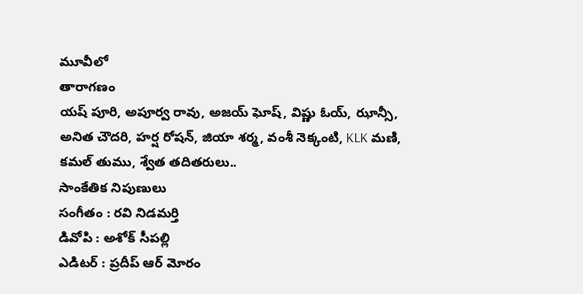మూవీలో
తారాగణం
యష్ పూరి, అపూర్వ రావు, అజయ్ ఘోష్, విష్ణు ఓయ్, ఝాన్సీ, అనిత చౌదరి, హర్ష రోషన్, జియా శర్మ, వంశీ నెక్కంటి, KLK మణి, కమల్ తుము, శ్వేత తదితరులు..
సాంకేతిక నిపుణులు
సంగీతం : రవి నిడమర్తి
డివోపి : అశోక్ సీపల్లి
ఎడిటర్ : ప్రదీప్ ఆర్ మోరం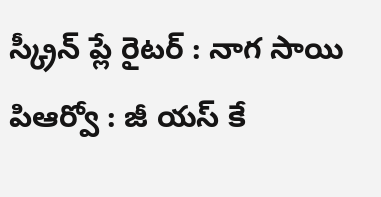స్క్రీన్ ప్లే రైటర్ : నాగ సాయి
పిఆర్వో : జీ యస్ కే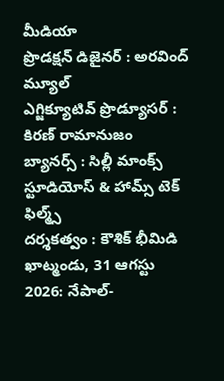మీడియా
ప్రొడక్షన్ డిజైనర్ : అరవింద్ మ్యూల్
ఎగ్జిక్యూటివ్ ప్రొడ్యూసర్ : కిరణ్ రామానుజం
బ్యానర్స్ : సిల్లీ మాంక్స్ స్టూడియోస్ & హామ్స్ టెక్ ఫిల్మ్స్
దర్శకత్వం : కౌశిక్ భీమిడి
ఖాట్మండు, 31 ఆగస్టు 2026: నేపాల్-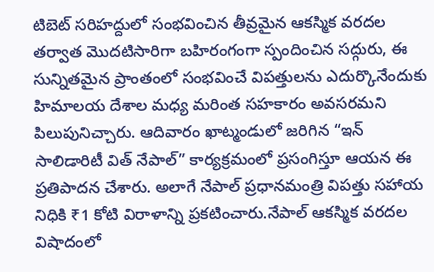టిబెట్ సరిహద్దులో సంభవించిన తీవ్రమైన ఆకస్మిక వరదల తర్వాత మొదటిసారిగా బహిరంగంగా స్పందించిన సద్గురు, ఈ సున్నితమైన ప్రాంతంలో సంభవించే విపత్తులను ఎదుర్కొనేందుకు హిమాలయ దేశాల మధ్య మరింత సహకారం అవసరమని పిలుపునిచ్చారు. ఆదివారం ఖాట్మండులో జరిగిన “ఇన్ సాలిడారిటీ విత్ నేపాల్” కార్యక్రమంలో ప్రసంగిస్తూ ఆయన ఈ ప్రతిపాదన చేశారు. అలాగే నేపాల్ ప్రధానమంత్రి విపత్తు సహాయ నిధికి ₹1 కోటి విరాళాన్ని ప్రకటించారు.నేపాల్ ఆకస్మిక వరదల విషాదంలో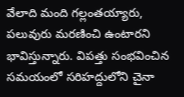వేలాది మంది గల్లంతయ్యారు, పలువురు మరణించి ఉంటారని భావిస్తున్నారు. విపత్తు సంభవించిన సమయంలో సరిహద్దులోని చైనా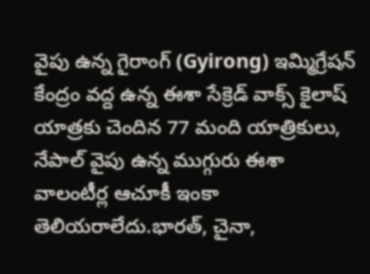వైపు ఉన్న గైరాంగ్ (Gyirong) ఇమ్మిగ్రేషన్ కేంద్రం వద్ద ఉన్న ఈశా సేక్రెడ్ వాక్స్ కైలాష్ యాత్రకు చెందిన 77 మంది యాత్రికులు, నేపాల్ వైపు ఉన్న ముగ్గురు ఈశా వాలంటీర్ల ఆచూకీ ఇంకా తెలియరాలేదు.భారత్, చైనా,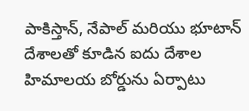పాకిస్తాన్, నేపాల్ మరియు భూటాన్ దేశాలతో కూడిన ఐదు దేశాల హిమాలయ బోర్డును ఏర్పాటు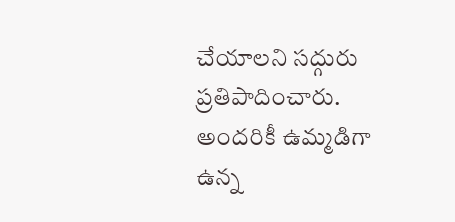చేయాలని సద్గురు ప్రతిపాదించారు. అందరికీ ఉమ్మడిగా ఉన్న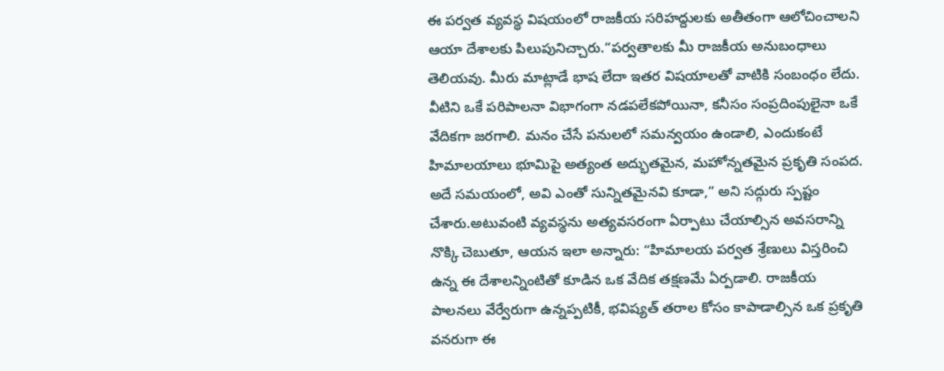ఈ పర్వత వ్యవస్థ విషయంలో రాజకీయ సరిహద్దులకు అతీతంగా ఆలోచించాలని ఆయా దేశాలకు పిలుపునిచ్చారు.“పర్వతాలకు మీ రాజకీయ అనుబంధాలు తెలియవు. మీరు మాట్లాడే భాష లేదా ఇతర విషయాలతో వాటికి సంబంధం లేదు. వీటిని ఒకే పరిపాలనా విభాగంగా నడపలేకపోయినా, కనీసం సంప్రదింపులైనా ఒకే వేదికగా జరగాలి. మనం చేసే పనులలో సమన్వయం ఉండాలి, ఎందుకంటే హిమాలయాలు భూమిపై అత్యంత అద్భుతమైన, మహోన్నతమైన ప్రకృతి సంపద. అదే సమయంలో, అవి ఎంతో సున్నితమైనవి కూడా,” అని సద్గురు స్పష్టం చేశారు.అటువంటి వ్యవస్థను అత్యవసరంగా ఏర్పాటు చేయాల్సిన అవసరాన్ని నొక్కి చెబుతూ, ఆయన ఇలా అన్నారు: “హిమాలయ పర్వత శ్రేణులు విస్తరించి ఉన్న ఈ దేశాలన్నింటితో కూడిన ఒక వేదిక తక్షణమే ఏర్పడాలి. రాజకీయ పాలనలు వేర్వేరుగా ఉన్నప్పటికీ, భవిష్యత్ తరాల కోసం కాపాడాల్సిన ఒక ప్రకృతి వనరుగా ఈ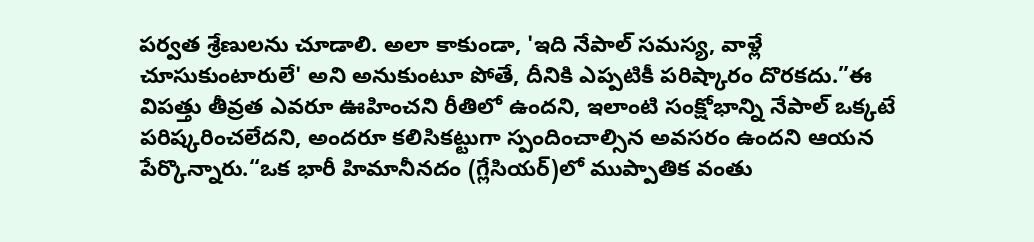పర్వత శ్రేణులను చూడాలి. అలా కాకుండా, 'ఇది నేపాల్ సమస్య, వాళ్లే చూసుకుంటారులే' అని అనుకుంటూ పోతే, దీనికి ఎప్పటికీ పరిష్కారం దొరకదు.”ఈ విపత్తు తీవ్రత ఎవరూ ఊహించని రీతిలో ఉందని, ఇలాంటి సంక్షోభాన్ని నేపాల్ ఒక్కటే పరిష్కరించలేదని, అందరూ కలిసికట్టుగా స్పందించాల్సిన అవసరం ఉందని ఆయన పేర్కొన్నారు.“ఒక భారీ హిమానీనదం (గ్లేసియర్)లో ముప్పాతిక వంతు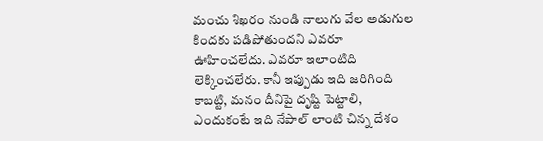మంచు శిఖరం నుండి నాలుగు వేల అడుగుల కిందకు పడిపోతుందని ఎవరూ ఊహించలేదు. ఎవరూ ఇలాంటిది లెక్కించలేరు. కానీ ఇప్పుడు ఇది జరిగింది కాబట్టి, మనం దీనిపై దృష్టి పెట్టాలి, ఎందుకంటే ఇది నేపాల్ లాంటి చిన్న దేశం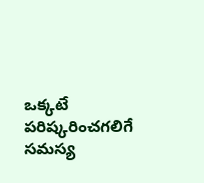ఒక్కటే పరిష్కరించగలిగే సమస్య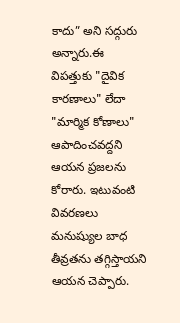కాదు” అని సద్గురు అన్నారు.ఈ విపత్తుకు "దైవిక కారణాలు" లేదా "మార్మిక కోణాలు" ఆపాదించవద్దని ఆయన ప్రజలను కోరారు. ఇటువంటి వివరణలు మనుష్యుల బాధ తీవ్రతను తగ్గిస్తాయని ఆయన చెప్పారు.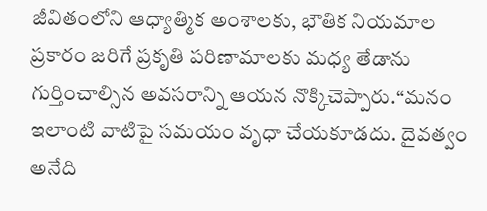జీవితంలోని ఆధ్యాత్మిక అంశాలకు, భౌతిక నియమాల ప్రకారం జరిగే ప్రకృతి పరిణామాలకు మధ్య తేడాను గుర్తించాల్సిన అవసరాన్ని ఆయన నొక్కిచెప్పారు.“మనం ఇలాంటి వాటిపై సమయం వృధా చేయకూడదు. దైవత్వం అనేది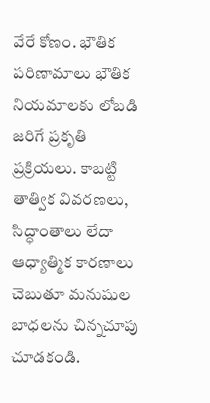వేరే కోణం. భౌతిక పరిణామాలు భౌతిక నియమాలకు లోబడి జరిగే ప్రకృతి ప్రక్రియలు. కాబట్టి తాత్విక వివరణలు, సిద్ధాంతాలు లేదా ఆధ్యాత్మిక కారణాలు చెబుతూ మనుషుల బాధలను చిన్నచూపు చూడకండి.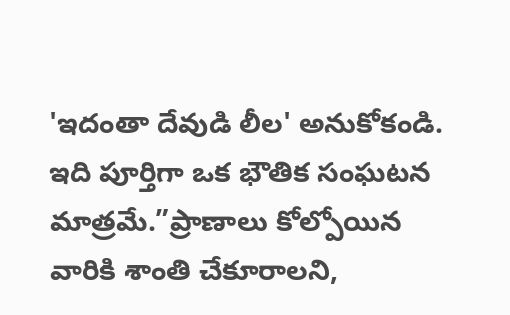'ఇదంతా దేవుడి లీల' అనుకోకండి. ఇది పూర్తిగా ఒక భౌతిక సంఘటన మాత్రమే.”ప్రాణాలు కోల్పోయిన వారికి శాంతి చేకూరాలని,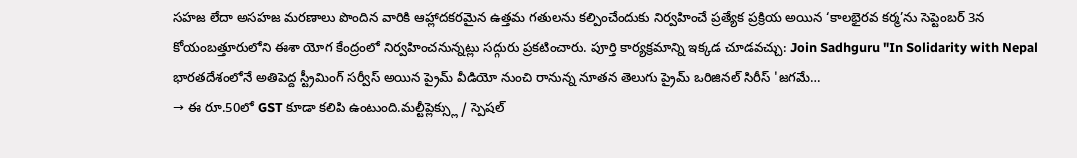సహజ లేదా అసహజ మరణాలు పొందిన వారికి ఆహ్లాదకరమైన ఉత్తమ గతులను కల్పించేందుకు నిర్వహించే ప్రత్యేక ప్రక్రియ అయిన ‘కాలభైరవ కర్మ’ను సెప్టెంబర్ 3న కోయంబత్తూరులోని ఈశా యోగ కేంద్రంలో నిర్వహించనున్నట్లు సద్గురు ప్రకటించారు. పూర్తి కార్యక్రమాన్ని ఇక్కడ చూడవచ్చు: Join Sadhguru "In Solidarity with Nepal
భారతదేశంలోనే అతిపెద్ద స్ట్రీమింగ్ సర్వీస్ అయిన ప్రైమ్ వీడియో నుంచి రానున్న నూతన తెలుగు ప్రైమ్ ఒరిజినల్ సిరీస్ 'జగమే…
→ ఈ రూ.50లో GST కూడా కలిపి ఉంటుంది.మల్టీప్లెక్స్లు / స్పెషల్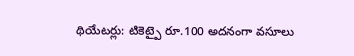థియేటర్లు: టికెట్పై రూ.100 అదనంగా వసూలు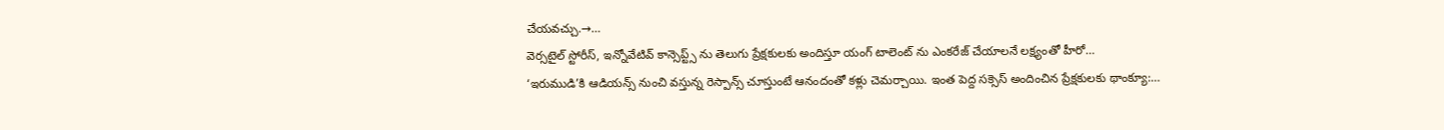చేయవచ్చు.→…
వెర్సటైల్ స్టోరీస్, ఇన్నోవేటివ్ కాన్సెప్ట్స్ ను తెలుగు ప్రేక్షకులకు అందిస్తూ యంగ్ టాలెంట్ ను ఎంకరేజ్ చేయాలనే లక్ష్యంతో హీరో…
‘ఇరుముడి’కి ఆడియన్స్ నుంచి వస్తున్న రెస్పాన్స్ చూస్తుంటే ఆనందంతో కళ్లు చెమర్చాయి. ఇంత పెద్ద సక్సెస్ అందించిన ప్రేక్షకులకు థాంక్యూ:…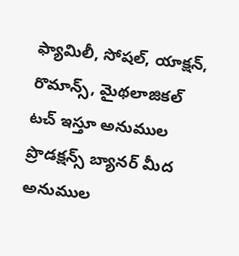ఫ్యామిలీ, సోషల్, యాక్షన్, రొమాన్స్, మైథలాజికల్ టచ్ ఇస్తూ అనుముల ప్రొడక్షన్స్ బ్యానర్ మీద అనుముల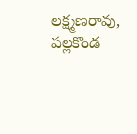లక్ష్మణరావు, పల్లకొండ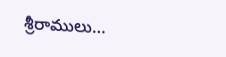శ్రీరాములు…